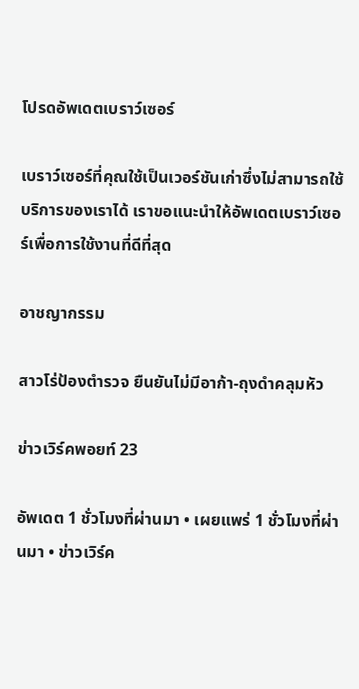โปรดอัพเดตเบราว์เซอร์

เบราว์เซอร์ที่คุณใช้เป็นเวอร์ชันเก่าซึ่งไม่สามารถใช้บริการของเราได้ เราขอแนะนำให้อัพเดตเบราว์เซอร์เพื่อการใช้งานที่ดีที่สุด

อาชญากรรม

สาวโร่ป้องตำรวจ ยืนยันไม่มีอาก้า-ถุงดำคลุมหัว

ข่าวเวิร์คพอยท์ 23

อัพเดต 1 ชั่วโมงที่ผ่านมา • เผยแพร่ 1 ชั่วโมงที่ผ่านมา • ข่าวเวิร์ค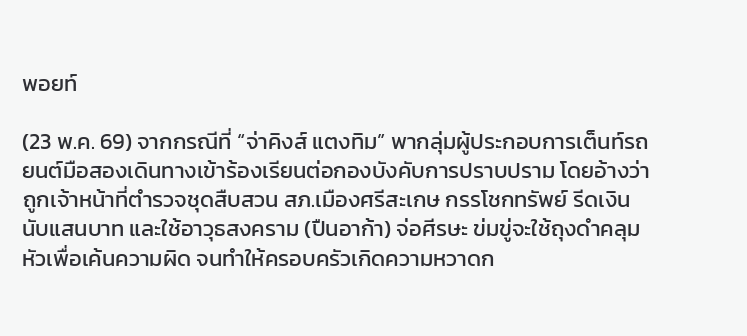พอยท์

(23 พ.ค. 69) จากกรณีที่ “จ่าคิงส์ แตงทิม” พากลุ่มผู้ประกอบการเต็นท์รถยนต์มือสองเดินทางเข้าร้องเรียนต่อกองบังคับการปราบปราม โดยอ้างว่าถูกเจ้าหน้าที่ตำรวจชุดสืบสวน สภ.เมืองศรีสะเกษ กรรโชกทรัพย์ รีดเงินนับแสนบาท และใช้อาวุธสงคราม (ปืนอาก้า) จ่อศีรษะ ข่มขู่จะใช้ถุงดำคลุมหัวเพื่อเค้นความผิด จนทำให้ครอบครัวเกิดความหวาดก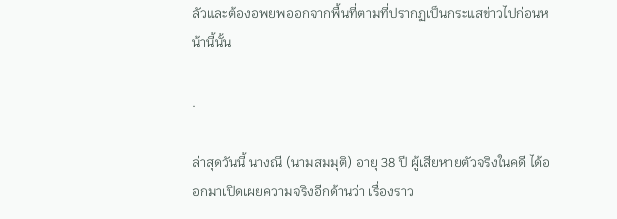ลัวและต้องอพยพออกจากพื้นที่ตามที่ปรากฏเป็นกระแสข่าวไปก่อนหน้านี้นั้น

.

ล่าสุดวันนี้ นางณี (นามสมมุติ) อายุ 38 ปี ผู้เสียหายตัวจริงในคดี ได้ออกมาเปิดเผยความจริงอีกด้านว่า เรื่องราว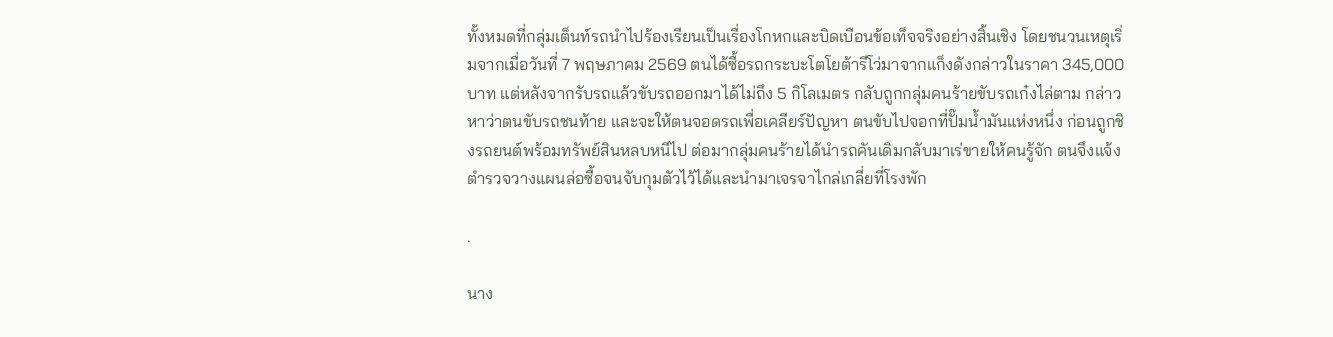ทั้งหมดที่กลุ่มเต็นท์รถนำไปร้องเรียนเป็นเรื่องโกหกและบิดเบือนข้อเท็จจริงอย่างสิ้นเชิง โดยชนวนเหตุเริ่มจากเมื่อวันที่ 7 พฤษภาคม 2569 ตนได้ซื้อรถกระบะโตโยต้ารีโว่มาจากแก็งดังกล่าวในราคา 345,000 บาท แต่หลังจากรับรถแล้วขับรถออกมาได้ไม่ถึง 5 กิโลเมตร กลับถูกกลุ่มคนร้ายขับรถเก๋งไล่ตาม กล่าวหาว่าตนขับรถชนท้าย และจะให้ตนจอดรถเพื่อเคลียร์ปัญหา ตนขับไปจอกที่ปั๊มน้ำมันแห่งหนึ่ง ก่อนถูกชิงรถยนต์พร้อมทรัพย์สินหลบหนีไป ต่อมากลุ่มคนร้ายได้นำรถคันเดิมกลับมาเร่ขายให้คนรู้จัก ตนจึงแจ้งตำรวจวางแผนล่อซื้อจนจับกุมตัวไว้ได้และนำมาเจรจาไกล่เกลี่ยที่โรงพัก

.

นาง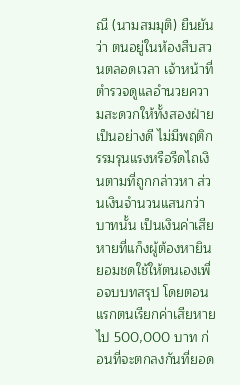ณี (นามสมมุติ) ยืนยันว่า ตนอยู่ในห้องสืบสวนตลอดเวลา เจ้าหน้าที่ตำรวจดูแลอำนวยความสะดวกให้ทั้งสองฝ่ายเป็นอย่างดี ไม่มีพฤติกรรมรุนแรงหรือรีดไถเงินตามที่ถูกกล่าวหา ส่วนเงินจำนวนแสนกว่าบาทนั้น เป็นเงินค่าเสียหายที่แก็งผู้ต้องหายินยอมชดใช้ให้ตนเองเพื่อจบบทสรุป โดยตอนแรกตนเรียกค่าเสียหายไป 500,000 บาท ก่อนที่จะตกลงกันที่ยอด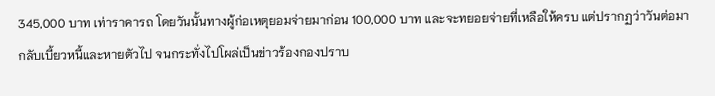345,000 บาท เท่าราคารถ โดยวันนั้นทางผู้ก่อเหตุยอมจ่ายมาก่อน 100,000 บาท และจะทยอยจ่ายที่เหลือให้ครบ แต่ปรากฏว่าวันต่อมากลับเบี้ยวหนี้และหายตัวไป จนกระทั่งไปโผล่เป็นข่าวร้องกองปราบ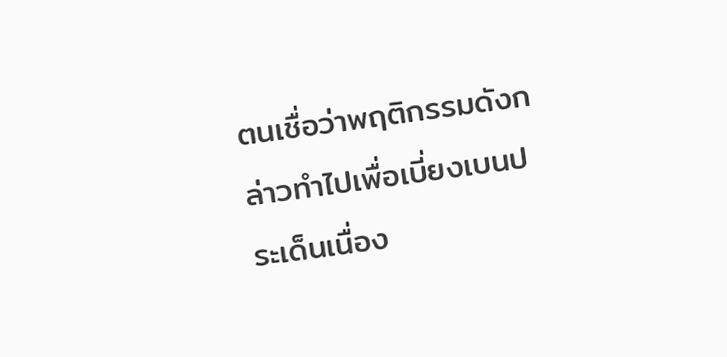ตนเชื่อว่าพฤติกรรมดังกล่าวทำไปเพื่อเบี่ยงเบนประเด็นเนื่อง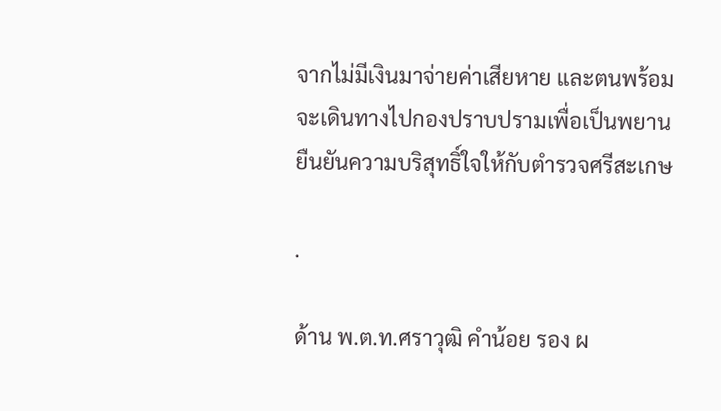จากไม่มีเงินมาจ่ายค่าเสียหาย และตนพร้อมจะเดินทางไปกองปราบปรามเพื่อเป็นพยานยืนยันความบริสุทธิ์ใจให้กับตำรวจศรีสะเกษ

.

ด้าน พ.ต.ท.ศราวุฒิ คำน้อย รอง ผ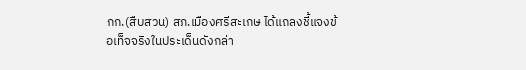กก.(สืบสวน) สภ.เมืองศรีสะเกษ ได้แถลงชี้แจงข้อเท็จจริงในประเด็นดังกล่า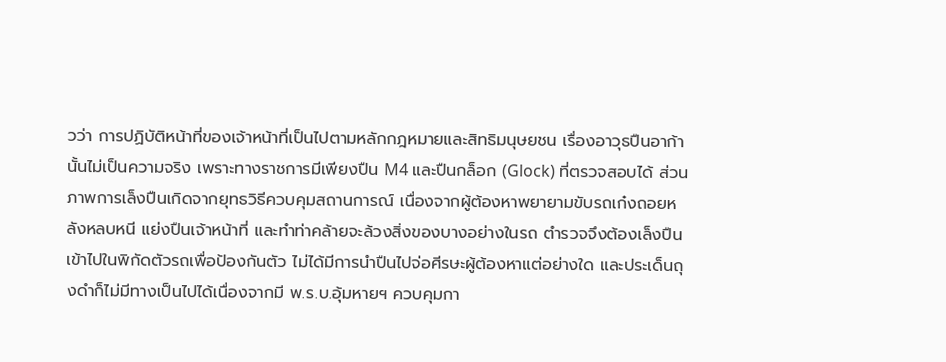วว่า การปฏิบัติหน้าที่ของเจ้าหน้าที่เป็นไปตามหลักกฎหมายและสิทธิมนุษยชน เรื่องอาวุธปืนอาก้านั้นไม่เป็นความจริง เพราะทางราชการมีเพียงปืน M4 และปืนกล็อก (Glock) ที่ตรวจสอบได้ ส่วนภาพการเล็งปืนเกิดจากยุทธวิธีควบคุมสถานการณ์ เนื่องจากผู้ต้องหาพยายามขับรถเก๋งถอยหลังหลบหนี แย่งปืนเจ้าหน้าที่ และทำท่าคล้ายจะล้วงสิ่งของบางอย่างในรถ ตำรวจจึงต้องเล็งปืนเข้าไปในพิกัดตัวรถเพื่อป้องกันตัว ไม่ได้มีการนำปืนไปจ่อศีรษะผู้ต้องหาแต่อย่างใด และประเด็นถุงดำก็ไม่มีทางเป็นไปได้เนื่องจากมี พ.ร.บ.อุ้มหายฯ ควบคุมกา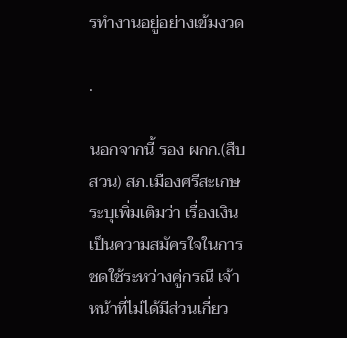รทำงานอยู่อย่างเข้มงวด

.

นอกจากนี้ รอง ผกก.(สืบสวน) สภ.เมืองศรีสะเกษ ระบุเพิ่มเติมว่า เรื่องเงินเป็นความสมัครใจในการชดใช้ระหว่างคู่กรณี เจ้าหน้าที่ไม่ได้มีส่วนเกี่ยว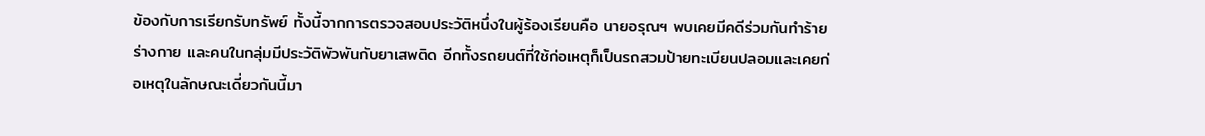ข้องกับการเรียกรับทรัพย์ ทั้งนี้จากการตรวจสอบประวัติหนึ่งในผู้ร้องเรียนคือ นายอรุณฯ พบเคยมีคดีร่วมกันทำร้ายร่างกาย และคนในกลุ่มมีประวัติพัวพันกับยาเสพติด อีกทั้งรถยนต์ที่ใช้ก่อเหตุก็เป็นรถสวมป้ายทะเบียนปลอมและเคยก่อเหตุในลักษณะเดี่ยวกันนี้มา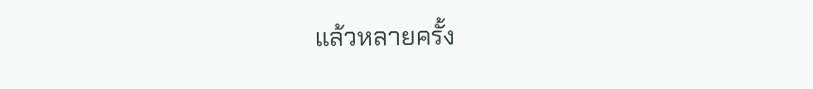แล้วหลายครั้ง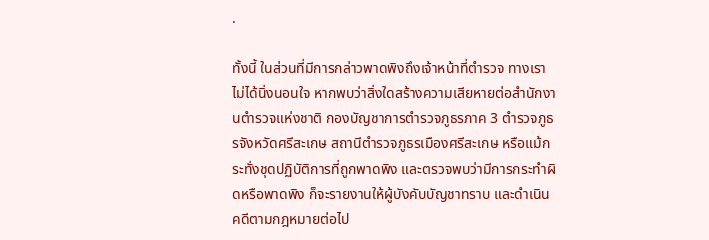.

ทั้งนี้ ในส่วนที่มีการกล่าวพาดพิงถึงเจ้าหน้าที่ตำรวจ ทางเราไม่ได้นิ่งนอนใจ หากพบว่าสิ่งใดสร้างความเสียหายต่อสำนักงานตำรวจแห่งชาติ กองบัญชาการตำรวจภูธรภาค 3 ตำรวจภูธรจังหวัดศรีสะเกษ สถานีตำรวจภูธรเมืองศรีสะเกษ หรือแม้กระทั่งชุดปฏิบัติการที่ถูกพาดพิง และตรวจพบว่ามีการกระทำผิดหรือพาดพิง ก็จะรายงานให้ผู้บังคับบัญชาทราบ และดำเนินคดีตามกฎหมายต่อไป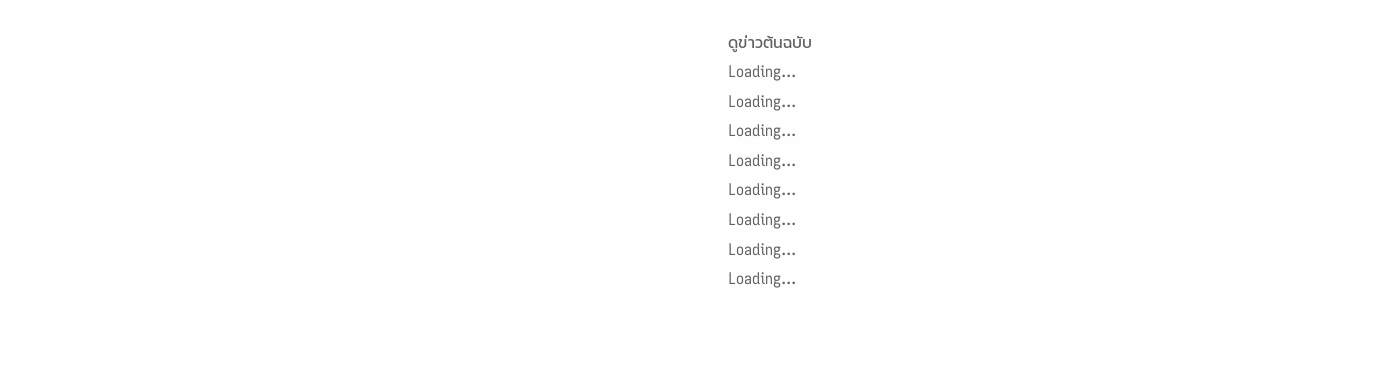ดูข่าวต้นฉบับ
Loading...
Loading...
Loading...
Loading...
Loading...
Loading...
Loading...
Loading...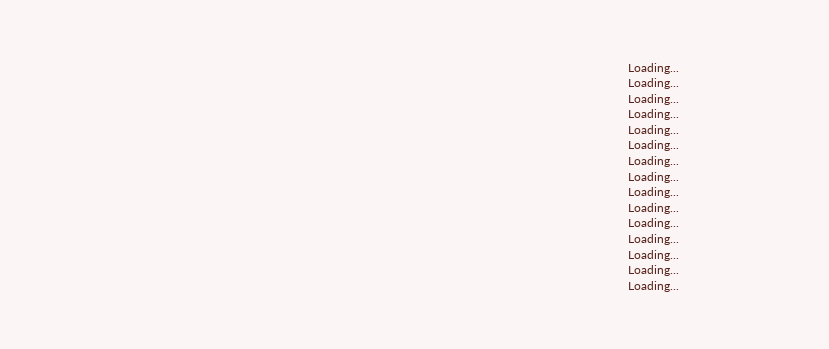Loading...
Loading...
Loading...
Loading...
Loading...
Loading...
Loading...
Loading...
Loading...
Loading...
Loading...
Loading...
Loading...
Loading...
Loading...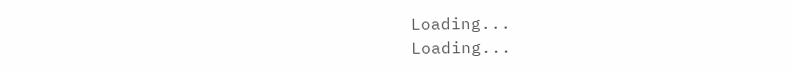Loading...
Loading...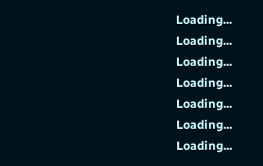Loading...
Loading...
Loading...
Loading...
Loading...
Loading...
Loading...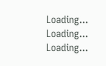Loading...
Loading...
Loading...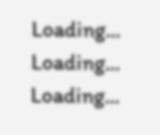Loading...
Loading...
Loading...